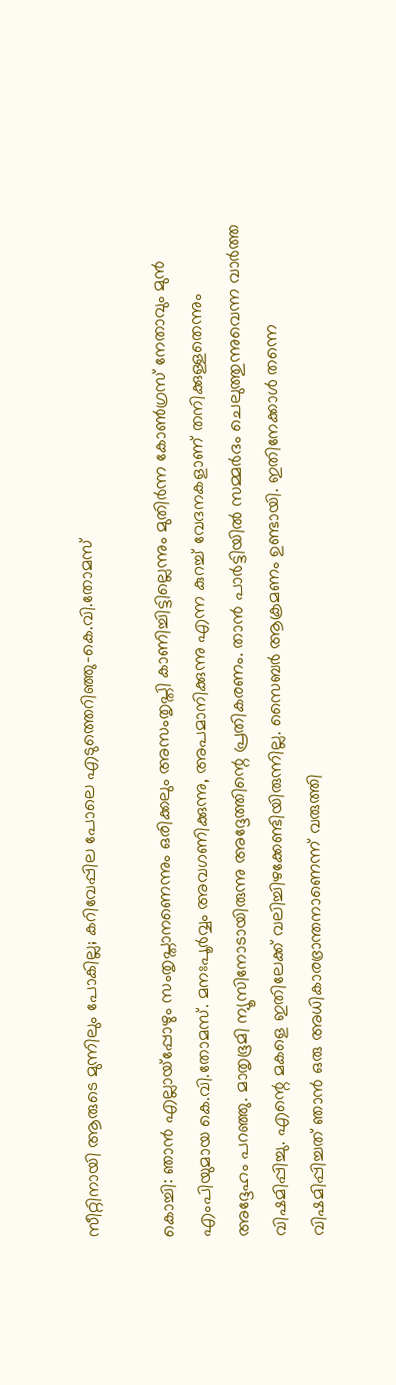സീറ്റിനായി ആരുടെ മുന്നിലും പോകില്ല; കറിവേപ്പില പോലെ എടുത്തെറിഞ്ഞു-കെ.വി.തോമസ്

കൊച്ചി: ഞാൻ എല്ലായ്പ്പോഴും സംതൃപ്താനണെന്നും ഒരിക്കലും അസംതൃപ്തി കാണിച്ചിട്ടില്ലെന്നും മുതിർന്ന കോൺഗ്രസ് നേതാവും മുൻ എംപിയുമായ കെ.വി.തോമസ്. മനഃപൂർവ്വം അവഗണിക്കുന്നു, അപമാനിക്കുന്നു എന്ന കുറച്ച് വേദനകളാണ് തനിക്കുള്ളതെന്നും അദ്ദേഹം പറഞ്ഞു. മാതൃഭൂമി ന്യൂസിനോടായിരുന്നു അദ്ദേത്തിന്റെ പ്രതികരണം. താൻ പാർട്ടിയിൽ സമ്മർദം ചെലുത്തുന്നുവെന്ന വാർത്ത വിഷമിപ്പിച്ചു. എന്റെ മകളെ ഇതിലേക്ക് വലിച്ചിഴക്കേണ്ടിയിരുന്നില്ല. സൈബർ ആക്രമണം ഉണ്ടായി. ഇതിനേക്കാൾ തന്നെ വിഷമിപ്പിച്ചത് ഞാൻ ഒരു അധികാരഭ്രാന്തനാണെന്ന് വരുത്തി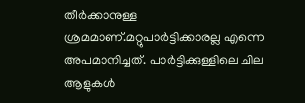തീർക്കാനുള്ള ശ്രമമാണ്.മറ്റുപാർട്ടിക്കാരല്ല എന്നെ അപമാനിച്ചത്. പാർട്ടിക്കുള്ളിലെ ചില ആളുകൾ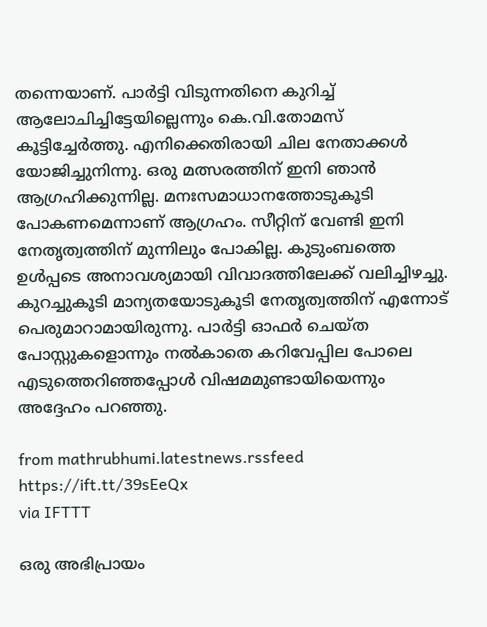തന്നെയാണ്. പാർട്ടി വിടുന്നതിനെ കുറിച്ച് ആലോചിച്ചിട്ടേയില്ലെന്നും കെ.വി.തോമസ് കൂട്ടിച്ചേർത്തു. എനിക്കെതിരായി ചില നേതാക്കൾ യോജിച്ചുനിന്നു. ഒരു മത്സരത്തിന് ഇനി ഞാൻ ആഗ്രഹിക്കുന്നില്ല. മനഃസമാധാനത്തോടുകൂടി പോകണമെന്നാണ് ആഗ്രഹം. സീറ്റിന് വേണ്ടി ഇനി നേതൃത്വത്തിന് മുന്നിലും പോകില്ല. കുടുംബത്തെ ഉൾപ്പടെ അനാവശ്യമായി വിവാദത്തിലേക്ക് വലിച്ചിഴച്ചു. കുറച്ചുകൂടി മാന്യതയോടുകൂടി നേതൃത്വത്തിന് എന്നോട് പെരുമാറാമായിരുന്നു. പാർട്ടി ഓഫർ ചെയ്ത പോസ്റ്റുകളൊന്നും നൽകാതെ കറിവേപ്പില പോലെ എടുത്തെറിഞ്ഞപ്പോൾ വിഷമമുണ്ടായിയെന്നും അദ്ദേഹം പറഞ്ഞു.

from mathrubhumi.latestnews.rssfeed https://ift.tt/39sEeQx
via IFTTT

ഒരു അഭിപ്രായം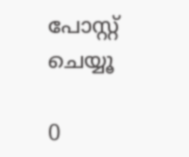പോസ്റ്റ് ചെയ്യൂ

0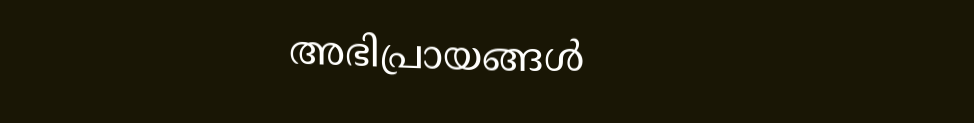അഭിപ്രായങ്ങള്‍